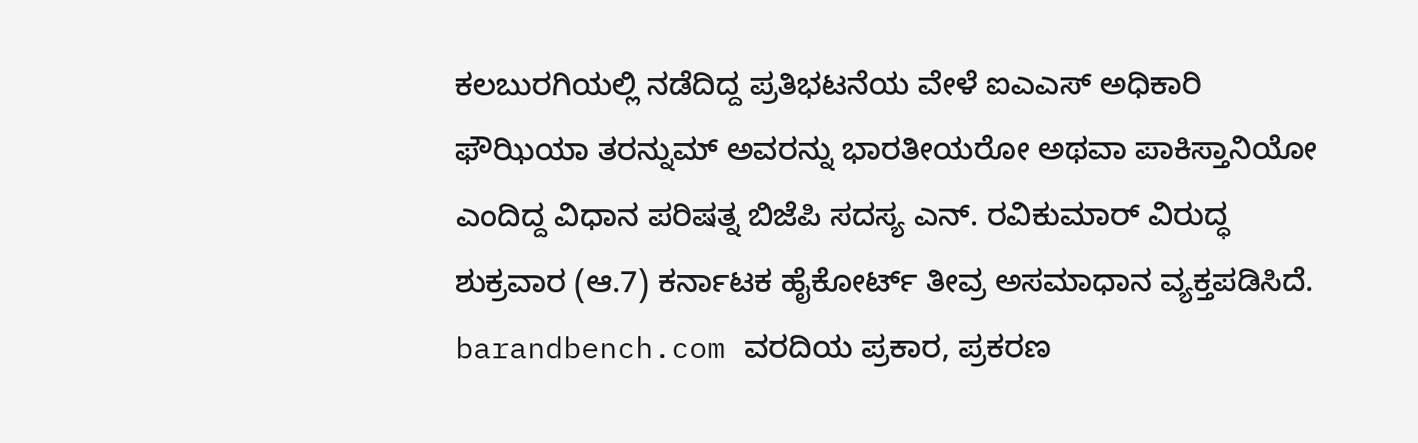ಕಲಬುರಗಿಯಲ್ಲಿ ನಡೆದಿದ್ದ ಪ್ರತಿಭಟನೆಯ ವೇಳೆ ಐಎಎಸ್ ಅಧಿಕಾರಿ ಫೌಝಿಯಾ ತರನ್ನುಮ್ ಅವರನ್ನು ಭಾರತೀಯರೋ ಅಥವಾ ಪಾಕಿಸ್ತಾನಿಯೋ ಎಂದಿದ್ದ ವಿಧಾನ ಪರಿಷತ್ನ ಬಿಜೆಪಿ ಸದಸ್ಯ ಎನ್. ರವಿಕುಮಾರ್ ವಿರುದ್ಧ ಶುಕ್ರವಾರ (ಆ.7) ಕರ್ನಾಟಕ ಹೈಕೋರ್ಟ್ ತೀವ್ರ ಅಸಮಾಧಾನ ವ್ಯಕ್ತಪಡಿಸಿದೆ.
barandbench.com ವರದಿಯ ಪ್ರಕಾರ, ಪ್ರಕರಣ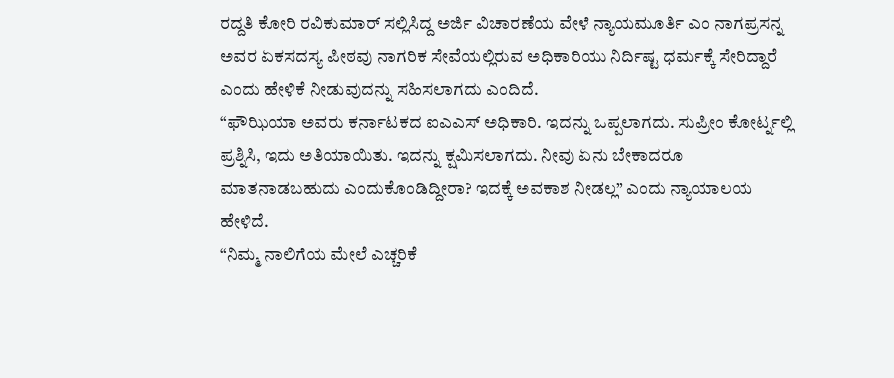ರದ್ದತಿ ಕೋರಿ ರವಿಕುಮಾರ್ ಸಲ್ಲಿಸಿದ್ದ ಅರ್ಜಿ ವಿಚಾರಣೆಯ ವೇಳೆ ನ್ಯಾಯಮೂರ್ತಿ ಎಂ ನಾಗಪ್ರಸನ್ನ ಅವರ ಏಕಸದಸ್ಯ ಪೀಠವು ನಾಗರಿಕ ಸೇವೆಯಲ್ಲಿರುವ ಅಧಿಕಾರಿಯು ನಿರ್ದಿಷ್ಟ ಧರ್ಮಕ್ಕೆ ಸೇರಿದ್ದಾರೆ ಎಂದು ಹೇಳಿಕೆ ನೀಡುವುದನ್ನು ಸಹಿಸಲಾಗದು ಎಂದಿದೆ.
“ಫೌಝಿಯಾ ಅವರು ಕರ್ನಾಟಕದ ಐಎಎಸ್ ಅಧಿಕಾರಿ. ಇದನ್ನು ಒಪ್ಪಲಾಗದು. ಸುಪ್ರೀಂ ಕೋರ್ಟ್ನಲ್ಲಿ ಪ್ರಶ್ನಿಸಿ, ಇದು ಅತಿಯಾಯಿತು. ಇದನ್ನು ಕ್ಷಮಿಸಲಾಗದು. ನೀವು ಏನು ಬೇಕಾದರೂ ಮಾತನಾಡಬಹುದು ಎಂದುಕೊಂಡಿದ್ದೀರಾ? ಇದಕ್ಕೆ ಅವಕಾಶ ನೀಡಲ್ಲ” ಎಂದು ನ್ಯಾಯಾಲಯ ಹೇಳಿದೆ.
“ನಿಮ್ಮ ನಾಲಿಗೆಯ ಮೇಲೆ ಎಚ್ಚರಿಕೆ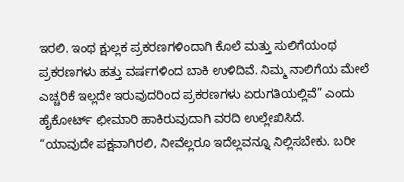ಇರಲಿ. ಇಂಥ ಕ್ಷುಲ್ಲಕ ಪ್ರಕರಣಗಳಿಂದಾಗಿ ಕೊಲೆ ಮತ್ತು ಸುಲಿಗೆಯಂಥ ಪ್ರಕರಣಗಳು ಹತ್ತು ವರ್ಷಗಳಿಂದ ಬಾಕಿ ಉಳಿದಿವೆ. ನಿಮ್ಮ ನಾಲಿಗೆಯ ಮೇಲೆ ಎಚ್ಚರಿಕೆ ಇಲ್ಲದೇ ಇರುವುದರಿಂದ ಪ್ರಕರಣಗಳು ಏರುಗತಿಯಲ್ಲಿವೆ” ಎಂದು ಹೈಕೋರ್ಟ್ ಛೀಮಾರಿ ಹಾಕಿರುವುದಾಗಿ ವರದಿ ಉಲ್ಲೇಖಿಸಿದೆ.
“ಯಾವುದೇ ಪಕ್ಷವಾಗಿರಲಿ, ನೀವೆಲ್ಲರೂ ಇದೆಲ್ಲವನ್ನೂ ನಿಲ್ಲಿಸಬೇಕು. ಬರೀ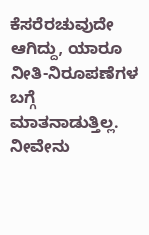ಕೆಸರೆರಚುವುದೇ ಆಗಿದ್ದು, ಯಾರೂ ನೀತಿ-ನಿರೂಪಣೆಗಳ ಬಗ್ಗೆ ಮಾತನಾಡುತ್ತಿಲ್ಲ. ನೀವೇನು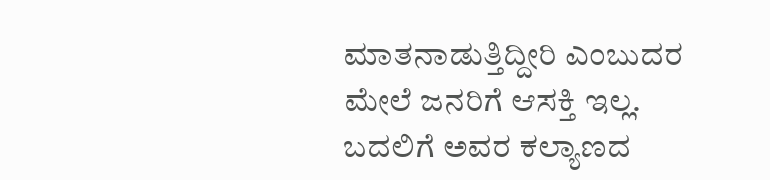ಮಾತನಾಡುತ್ತಿದ್ದೀರಿ ಎಂಬುದರ ಮೇಲೆ ಜನರಿಗೆ ಆಸಕ್ತಿ ಇಲ್ಲ. ಬದಲಿಗೆ ಅವರ ಕಲ್ಯಾಣದ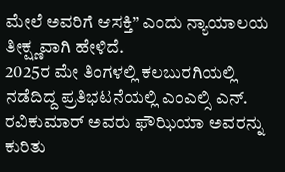ಮೇಲೆ ಅವರಿಗೆ ಆಸಕ್ತಿ” ಎಂದು ನ್ಯಾಯಾಲಯ ತೀಕ್ಷ್ಣವಾಗಿ ಹೇಳಿದೆ.
2025ರ ಮೇ ತಿಂಗಳಲ್ಲಿ ಕಲಬುರಗಿಯಲ್ಲಿ ನಡೆದಿದ್ದ ಪ್ರತಿಭಟನೆಯಲ್ಲಿ ಎಂಎಲ್ಸಿ ಎನ್. ರವಿಕುಮಾರ್ ಅವರು ಫೌಝಿಯಾ ಅವರನ್ನು ಕುರಿತು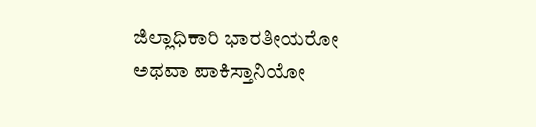ಜಿಲ್ಲಾಧಿಕಾರಿ ಭಾರತೀಯರೋ ಅಥವಾ ಪಾಕಿಸ್ತಾನಿಯೋ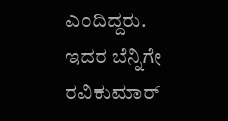ಎಂದಿದ್ದರು. ಇದರ ಬೆನ್ನಿಗೇ ರವಿಕುಮಾರ್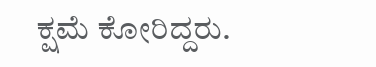ಕ್ಷಮೆ ಕೋರಿದ್ದರು.